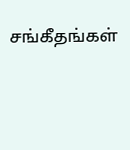சங்கீதங்கள்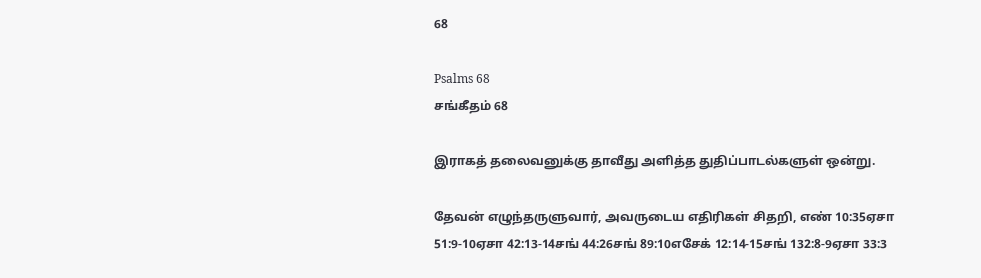68

Psalms 68
சங்கீதம் 68

இராகத் தலைவனுக்கு தாவீது அளித்த துதிப்பாடல்களுள் ஒன்று.

தேவன் எழுந்தருளுவார், அவருடைய எதிரிகள் சிதறி, எண் 10:35ஏசா 51:9-10ஏசா 42:13-14சங் 44:26சங் 89:10எசேக் 12:14-15சங் 132:8-9ஏசா 33:3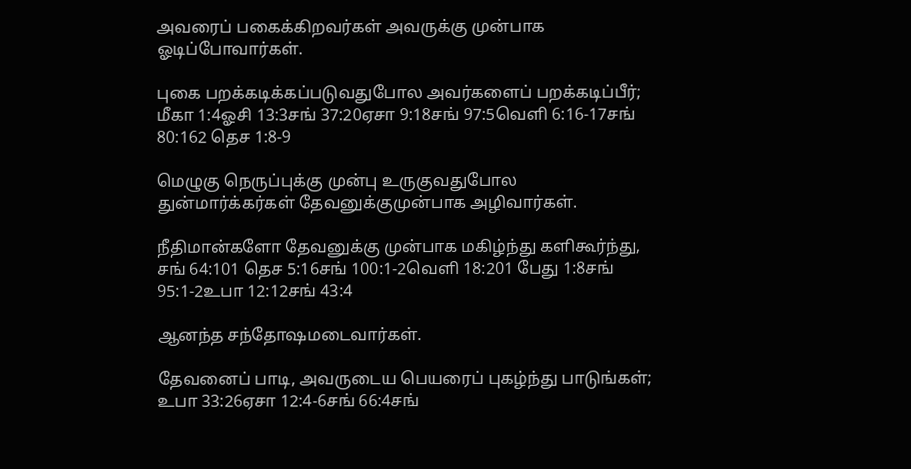அவரைப் பகைக்கிறவர்கள் அவருக்கு முன்பாக ஓடிப்போவார்கள்.

புகை பறக்கடிக்கப்படுவதுபோல அவர்களைப் பறக்கடிப்பீர்; மீகா 1:4ஓசி 13:3சங் 37:20ஏசா 9:18சங் 97:5வெளி 6:16-17சங் 80:162 தெச 1:8-9

மெழுகு நெருப்புக்கு முன்பு உருகுவதுபோல துன்மார்க்கர்கள் தேவனுக்குமுன்பாக அழிவார்கள்.

நீதிமான்களோ தேவனுக்கு முன்பாக மகிழ்ந்து களிகூர்ந்து, சங் 64:101 தெச 5:16சங் 100:1-2வெளி 18:201 பேது 1:8சங் 95:1-2உபா 12:12சங் 43:4

ஆனந்த சந்தோஷமடைவார்கள்.

தேவனைப் பாடி, அவருடைய பெயரைப் புகழ்ந்து பாடுங்கள்; உபா 33:26ஏசா 12:4-6சங் 66:4சங்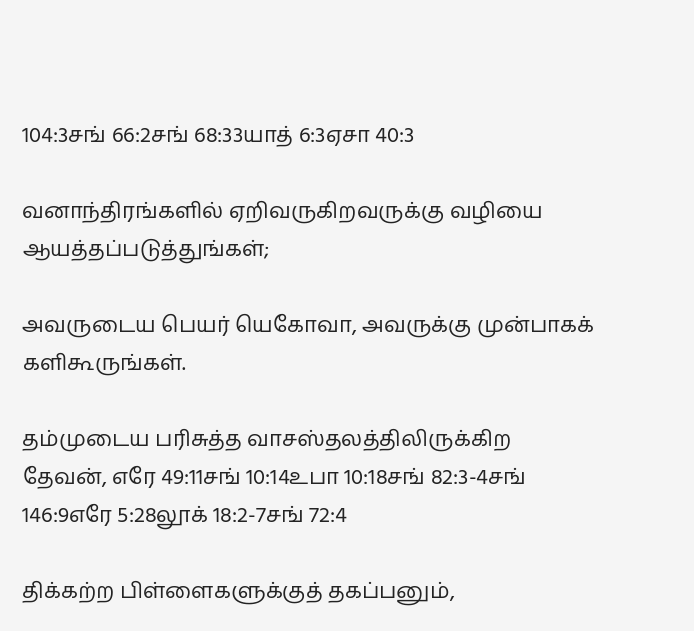104:3சங் 66:2சங் 68:33யாத் 6:3ஏசா 40:3

வனாந்திரங்களில் ஏறிவருகிறவருக்கு வழியை ஆயத்தப்படுத்துங்கள்;

அவருடைய பெயர் யெகோவா, அவருக்கு முன்பாகக் களிகூருங்கள்.

தம்முடைய பரிசுத்த வாசஸ்தலத்திலிருக்கிற தேவன், எரே 49:11சங் 10:14உபா 10:18சங் 82:3-4சங் 146:9எரே 5:28லூக் 18:2-7சங் 72:4

திக்கற்ற பிள்ளைகளுக்குத் தகப்பனும்,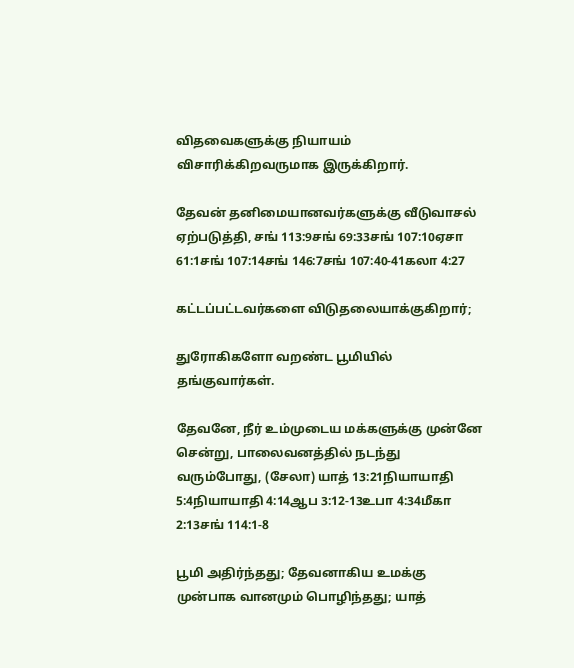விதவைகளுக்கு நியாயம் விசாரிக்கிறவருமாக இருக்கிறார்.

தேவன் தனிமையானவர்களுக்கு வீடுவாசல் ஏற்படுத்தி, சங் 113:9சங் 69:33சங் 107:10ஏசா 61:1சங் 107:14சங் 146:7சங் 107:40-41கலா 4:27

கட்டப்பட்டவர்களை விடுதலையாக்குகிறார்;

துரோகிகளோ வறண்ட பூமியில் தங்குவார்கள்.

தேவனே, நீர் உம்முடைய மக்களுக்கு முன்னே சென்று, பாலைவனத்தில் நடந்து வரும்போது, (சேலா) யாத் 13:21நியாயாதி 5:4நியாயாதி 4:14ஆப 3:12-13உபா 4:34மீகா 2:13சங் 114:1-8

பூமி அதிர்ந்தது; தேவனாகிய உமக்கு முன்பாக வானமும் பொழிந்தது; யாத்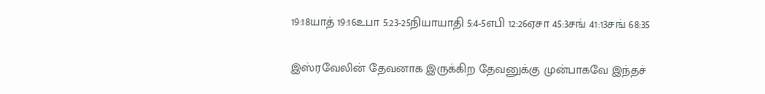19:18யாத் 19:16உபா 5:23-25நியாயாதி 5:4-5எபி 12:26ஏசா 45:3சங் 41:13சங் 68:35

இஸ்ரவேலின் தேவனாக இருக்கிற தேவனுக்கு முன்பாகவே இந்தச்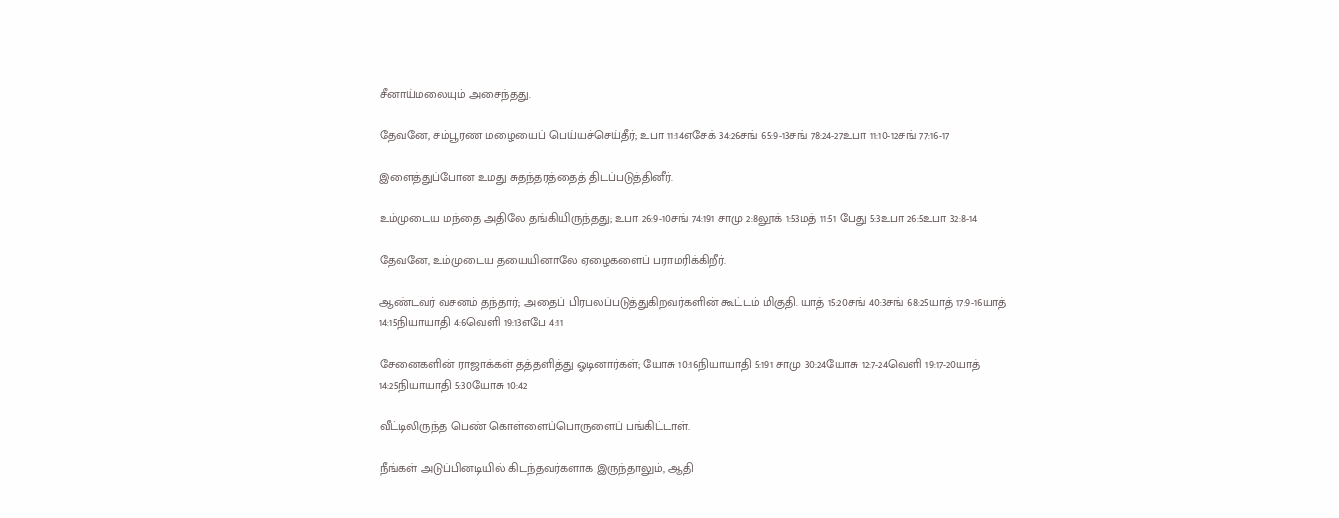சீனாய்மலையும் அசைந்தது.

தேவனே, சம்பூரண மழையைப் பெய்யச்செய்தீர்; உபா 11:14எசேக் 34:26சங் 65:9-13சங் 78:24-27உபா 11:10-12சங் 77:16-17

இளைத்துப்போன உமது சுதந்தரத்தைத் திடப்படுத்தினீர்.

உம்முடைய மந்தை அதிலே தங்கியிருந்தது; உபா 26:9-10சங் 74:191 சாமு 2:8லூக் 1:53மத் 11:51 பேது 5:3உபா 26:5உபா 32:8-14

தேவனே, உம்முடைய தயையினாலே ஏழைகளைப் பராமரிக்கிறீர்.

ஆண்டவர் வசனம் தந்தார்; அதைப் பிரபலப்படுத்துகிறவர்களின் கூட்டம் மிகுதி. யாத் 15:20சங் 40:3சங் 68:25யாத் 17:9-16யாத் 14:15நியாயாதி 4:6வெளி 19:13எபே 4:11

சேனைகளின் ராஜாக்கள் தத்தளித்து ஓடினார்கள்; யோசு 10:16நியாயாதி 5:191 சாமு 30:24யோசு 12:7-24வெளி 19:17-20யாத் 14:25நியாயாதி 5:30யோசு 10:42

வீட்டிலிருந்த பெண் கொள்ளைப்பொருளைப் பங்கிட்டாள்.

நீங்கள் அடுப்பினடியில் கிடந்தவர்களாக இருந்தாலும், ஆதி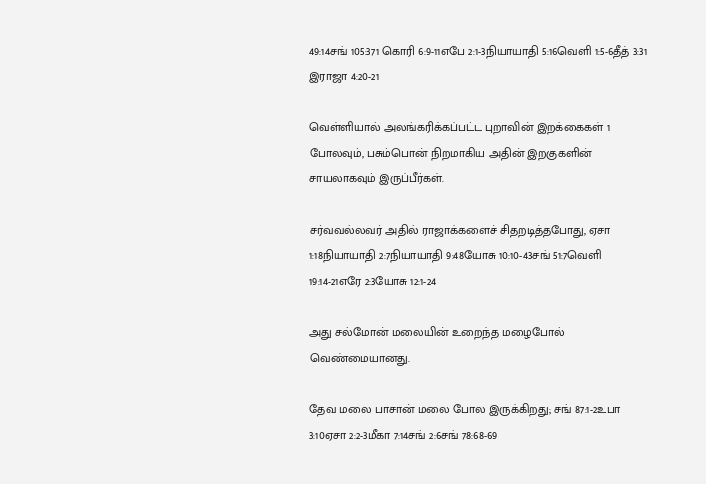49:14சங் 105:371 கொரி 6:9-11எபே 2:1-3நியாயாதி 5:16வெளி 1:5-6தீத் 3:31 இராஜா 4:20-21

வெள்ளியால் அலங்கரிக்கப்பட்ட புறாவின் இறக்கைகள் 1 போலவும், பசும்பொன் நிறமாகிய அதின் இறகுகளின் சாயலாகவும் இருப்பீர்கள்.

சர்வவல்லவர் அதில் ராஜாக்களைச் சிதறடித்தபோது, ஏசா 1:18நியாயாதி 2:7நியாயாதி 9:48யோசு 10:10-43சங் 51:7வெளி 19:14-21எரே 2:3யோசு 12:1-24

அது சல்மோன் மலையின் உறைந்த மழைபோல் வெண்மையானது.

தேவ மலை பாசான் மலை போல இருக்கிறது; சங் 87:1-2உபா 3:10ஏசா 2:2-3மீகா 7:14சங் 2:6சங் 78:68-69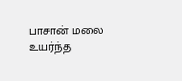பாசான் மலை உயர்ந்த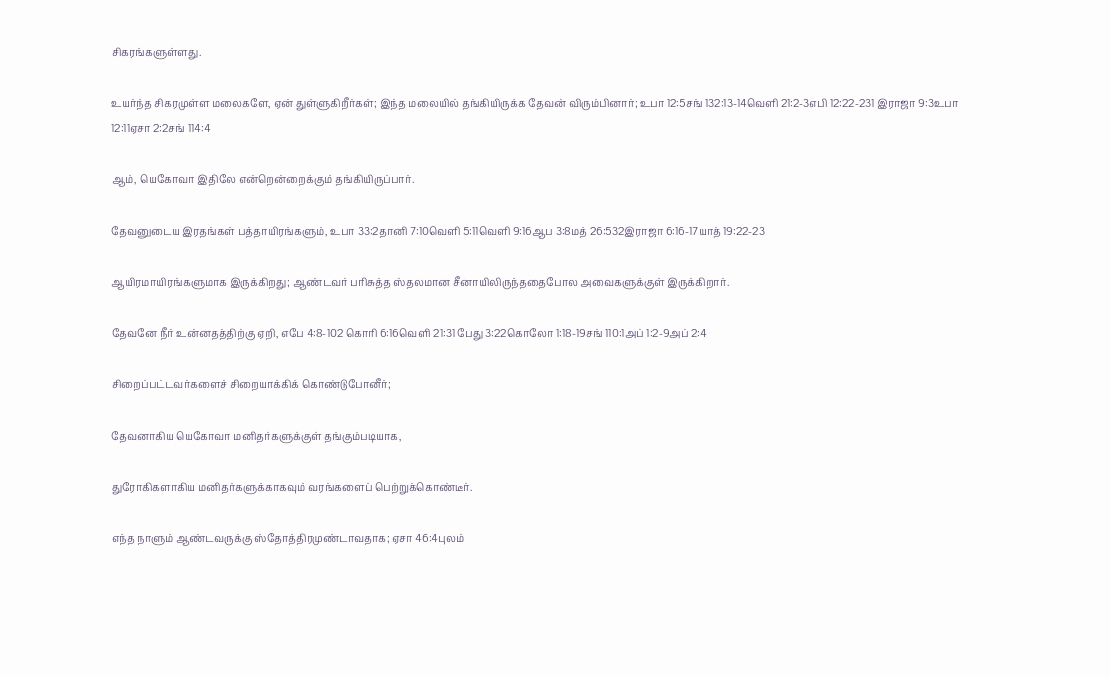சிகரங்களுள்ளது.

உயர்ந்த சிகரமுள்ள மலைகளே, ஏன் துள்ளுகிறீர்கள்; இந்த மலையில் தங்கியிருக்க தேவன் விரும்பினார்; உபா 12:5சங் 132:13-14வெளி 21:2-3எபி 12:22-231 இராஜா 9:3உபா 12:11ஏசா 2:2சங் 114:4

ஆம், யெகோவா இதிலே என்றென்றைக்கும் தங்கியிருப்பார்.

தேவனுடைய இரதங்கள் பத்தாயிரங்களும், உபா 33:2தானி 7:10வெளி 5:11வெளி 9:16ஆப 3:8மத் 26:532இராஜா 6:16-17யாத் 19:22-23

ஆயிரமாயிரங்களுமாக இருக்கிறது; ஆண்டவர் பரிசுத்த ஸ்தலமான சீனாயிலிருந்ததைபோல அவைகளுக்குள் இருக்கிறார்.

தேவனே நீர் உன்னதத்திற்கு ஏறி, எபே 4:8-102 கொரி 6:16வெளி 21:31 பேது 3:22கொலோ 1:18-19சங் 110:1அப் 1:2-9அப் 2:4

சிறைப்பட்டவர்களைச் சிறையாக்கிக் கொண்டுபோனீர்;

தேவனாகிய யெகோவா மனிதர்களுக்குள் தங்கும்படியாக,

துரோகிகளாகிய மனிதர்களுக்காகவும் வரங்களைப் பெற்றுக்கொண்டீர்.

எந்த நாளும் ஆண்டவருக்கு ஸ்தோத்திரமுண்டாவதாக; ஏசா 46:4புலம்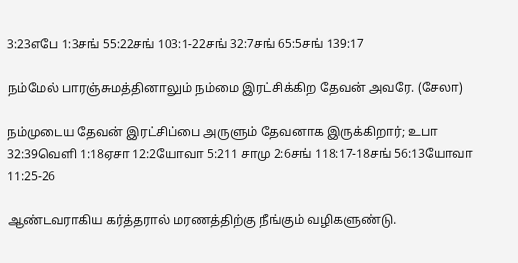3:23எபே 1:3சங் 55:22சங் 103:1-22சங் 32:7சங் 65:5சங் 139:17

நம்மேல் பாரஞ்சுமத்தினாலும் நம்மை இரட்சிக்கிற தேவன் அவரே. (சேலா)

நம்முடைய தேவன் இரட்சிப்பை அருளும் தேவனாக இருக்கிறார்; உபா 32:39வெளி 1:18ஏசா 12:2யோவா 5:211 சாமு 2:6சங் 118:17-18சங் 56:13யோவா 11:25-26

ஆண்டவராகிய கர்த்தரால் மரணத்திற்கு நீங்கும் வழிகளுண்டு.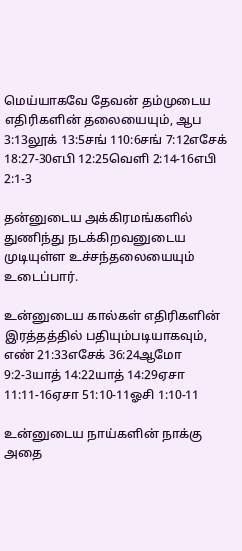மெய்யாகவே தேவன் தம்முடைய எதிரிகளின் தலையையும், ஆப 3:13லூக் 13:5சங் 110:6சங் 7:12எசேக் 18:27-30எபி 12:25வெளி 2:14-16எபி 2:1-3

தன்னுடைய அக்கிரமங்களில் துணிந்து நடக்கிறவனுடைய முடியுள்ள உச்சந்தலையையும் உடைப்பார்.

உன்னுடைய கால்கள் எதிரிகளின் இரத்தத்தில் பதியும்படியாகவும், எண் 21:33எசேக் 36:24ஆமோ 9:2-3யாத் 14:22யாத் 14:29ஏசா 11:11-16ஏசா 51:10-11ஓசி 1:10-11

உன்னுடைய நாய்களின் நாக்கு அதை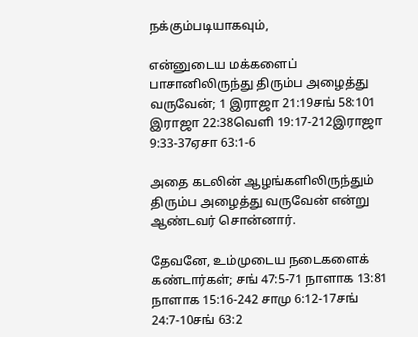நக்கும்படியாகவும்,

என்னுடைய மக்களைப் பாசானிலிருந்து திரும்ப அழைத்து வருவேன்; 1 இராஜா 21:19சங் 58:101 இராஜா 22:38வெளி 19:17-212இராஜா 9:33-37ஏசா 63:1-6

அதை கடலின் ஆழங்களிலிருந்தும் திரும்ப அழைத்து வருவேன் என்று ஆண்டவர் சொன்னார்.

தேவனே, உம்முடைய நடைகளைக் கண்டார்கள்; சங் 47:5-71 நாளாக 13:81 நாளாக 15:16-242 சாமு 6:12-17சங் 24:7-10சங் 63:2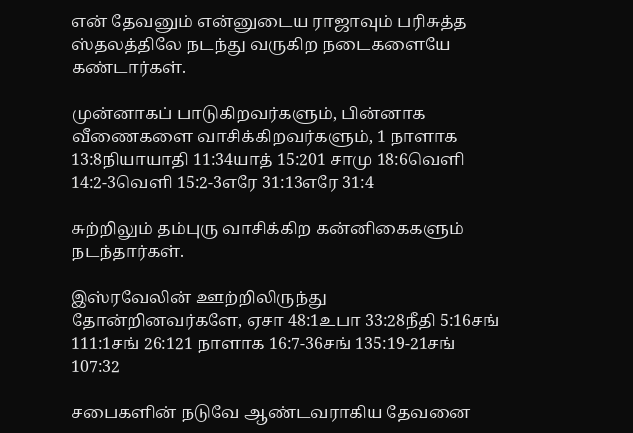என் தேவனும் என்னுடைய ராஜாவும் பரிசுத்த ஸ்தலத்திலே நடந்து வருகிற நடைகளையே கண்டார்கள்.

முன்னாகப் பாடுகிறவர்களும், பின்னாக வீணைகளை வாசிக்கிறவர்களும், 1 நாளாக 13:8நியாயாதி 11:34யாத் 15:201 சாமு 18:6வெளி 14:2-3வெளி 15:2-3எரே 31:13எரே 31:4

சுற்றிலும் தம்புரு வாசிக்கிற கன்னிகைகளும் நடந்தார்கள்.

இஸ்ரவேலின் ஊற்றிலிருந்து தோன்றினவர்களே, ஏசா 48:1உபா 33:28நீதி 5:16சங் 111:1சங் 26:121 நாளாக 16:7-36சங் 135:19-21சங் 107:32

சபைகளின் நடுவே ஆண்டவராகிய தேவனை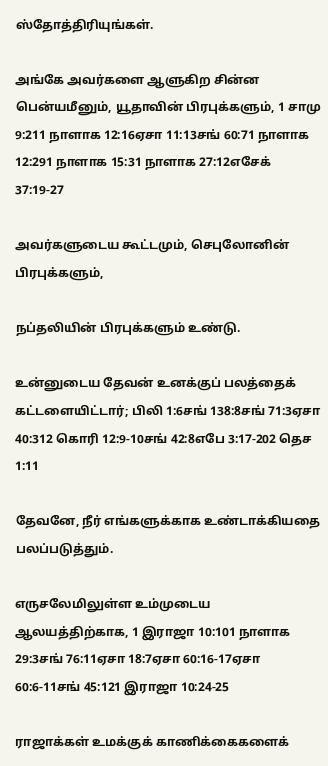ஸ்தோத்திரியுங்கள்.

அங்கே அவர்களை ஆளுகிற சின்ன பென்யமீனும், யூதாவின் பிரபுக்களும், 1 சாமு 9:211 நாளாக 12:16ஏசா 11:13சங் 60:71 நாளாக 12:291 நாளாக 15:31 நாளாக 27:12எசேக் 37:19-27

அவர்களுடைய கூட்டமும், செபுலோனின் பிரபுக்களும்,

நப்தலியின் பிரபுக்களும் உண்டு.

உன்னுடைய தேவன் உனக்குப் பலத்தைக் கட்டளையிட்டார்; பிலி 1:6சங் 138:8சங் 71:3ஏசா 40:312 கொரி 12:9-10சங் 42:8எபே 3:17-202 தெச 1:11

தேவனே, நீர் எங்களுக்காக உண்டாக்கியதை பலப்படுத்தும்.

எருசலேமிலுள்ள உம்முடைய ஆலயத்திற்காக, 1 இராஜா 10:101 நாளாக 29:3சங் 76:11ஏசா 18:7ஏசா 60:16-17ஏசா 60:6-11சங் 45:121 இராஜா 10:24-25

ராஜாக்கள் உமக்குக் காணிக்கைகளைக்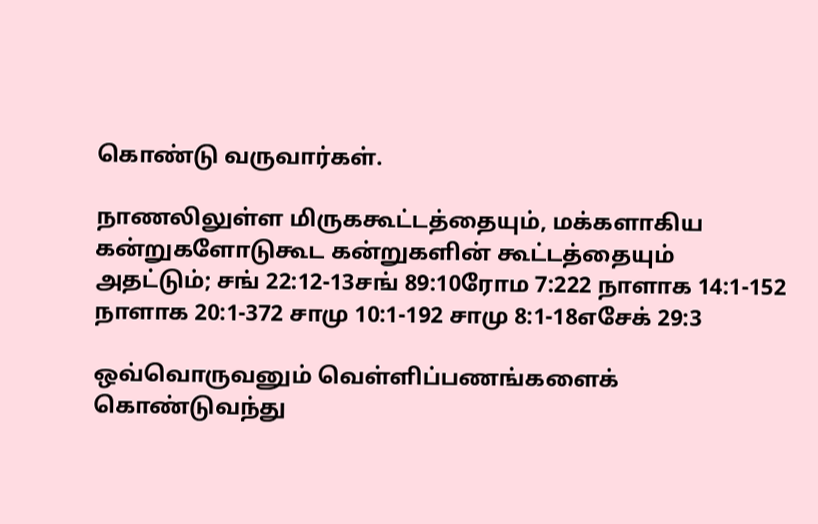கொண்டு வருவார்கள்.

நாணலிலுள்ள மிருககூட்டத்தையும், மக்களாகிய கன்றுகளோடுகூட கன்றுகளின் கூட்டத்தையும் அதட்டும்; சங் 22:12-13சங் 89:10ரோம 7:222 நாளாக 14:1-152 நாளாக 20:1-372 சாமு 10:1-192 சாமு 8:1-18எசேக் 29:3

ஒவ்வொருவனும் வெள்ளிப்பணங்களைக் கொண்டுவந்து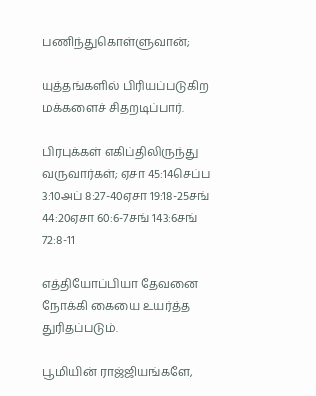பணிந்துகொள்ளுவான்;

யுத்தங்களில் பிரியப்படுகிற மக்களைச் சிதறடிப்பார்.

பிரபுக்கள் எகிப்திலிருந்து வருவார்கள்; ஏசா 45:14செப்ப 3:10அப் 8:27-40ஏசா 19:18-25சங் 44:20ஏசா 60:6-7சங் 143:6சங் 72:8-11

எத்தியோப்பியா தேவனை நோக்கி கையை உயர்த்த துரிதப்படும்.

பூமியின் ராஜ்ஜியங்களே,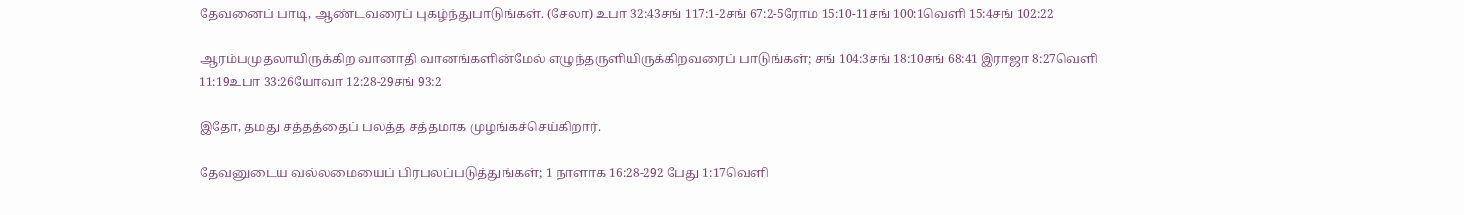தேவனைப் பாடி, ஆண்டவரைப் புகழ்ந்துபாடுங்கள். (சேலா) உபா 32:43சங் 117:1-2சங் 67:2-5ரோம 15:10-11சங் 100:1வெளி 15:4சங் 102:22

ஆரம்பமுதலாயிருக்கிற வானாதி வானங்களின்மேல் எழுந்தருளியிருக்கிறவரைப் பாடுங்கள்; சங் 104:3சங் 18:10சங் 68:41 இராஜா 8:27வெளி 11:19உபா 33:26யோவா 12:28-29சங் 93:2

இதோ, தமது சத்தத்தைப் பலத்த சத்தமாக முழங்கச்செய்கிறார்.

தேவனுடைய வல்லமையைப் பிரபலப்படுத்துங்கள்; 1 நாளாக 16:28-292 பேது 1:17வெளி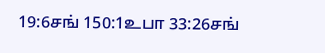19:6சங் 150:1உபா 33:26சங்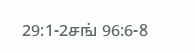29:1-2சங் 96:6-8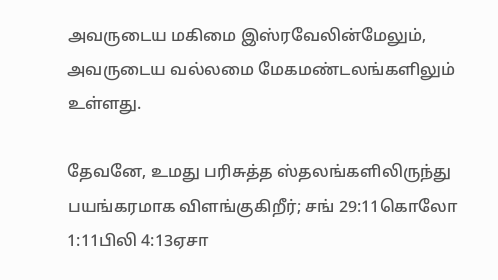அவருடைய மகிமை இஸ்ரவேலின்மேலும், அவருடைய வல்லமை மேகமண்டலங்களிலும் உள்ளது.

தேவனே, உமது பரிசுத்த ஸ்தலங்களிலிருந்து பயங்கரமாக விளங்குகிறீர்; சங் 29:11கொலோ 1:11பிலி 4:13ஏசா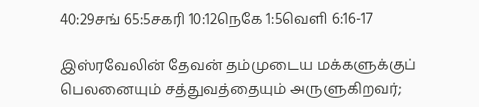40:29சங் 65:5சகரி 10:12நெகே 1:5வெளி 6:16-17

இஸ்ரவேலின் தேவன் தம்முடைய மக்களுக்குப் பெலனையும் சத்துவத்தையும் அருளுகிறவர்;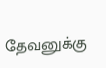தேவனுக்கு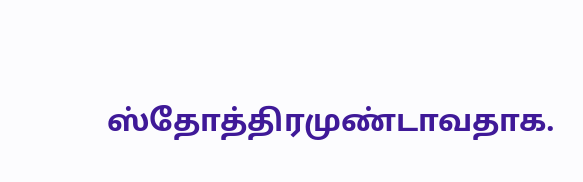ஸ்தோத்திரமுண்டாவதாக.